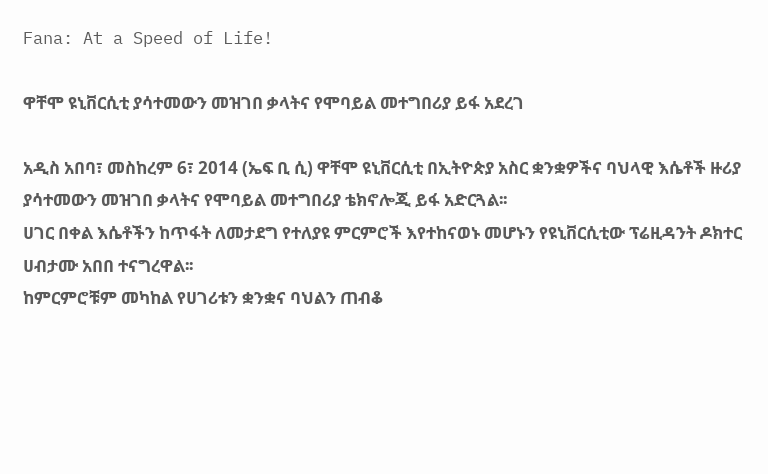Fana: At a Speed of Life!

ዋቸሞ ዩኒቨርሲቲ ያሳተመውን መዝገበ ቃላትና የሞባይል መተግበሪያ ይፋ አደረገ

አዲስ አበባ፣ መስከረም 6፣ 2014 (ኤፍ ቢ ሲ) ዋቸሞ ዩኒቨርሲቲ በኢትዮጵያ አስር ቋንቋዎችና ባህላዊ እሴቶች ዙሪያ ያሳተመውን መዝገበ ቃላትና የሞባይል መተግበሪያ ቴክኖሎጂ ይፋ አድርጓል፡፡
ሀገር በቀል እሴቶችን ከጥፋት ለመታደግ የተለያዩ ምርምሮች እየተከናወኑ መሆኑን የዩኒቨርሲቲው ፕሬዚዳንት ዶክተር ሀብታሙ አበበ ተናግረዋል፡፡
ከምርምሮቹም መካከል የሀገሪቱን ቋንቋና ባህልን ጠብቆ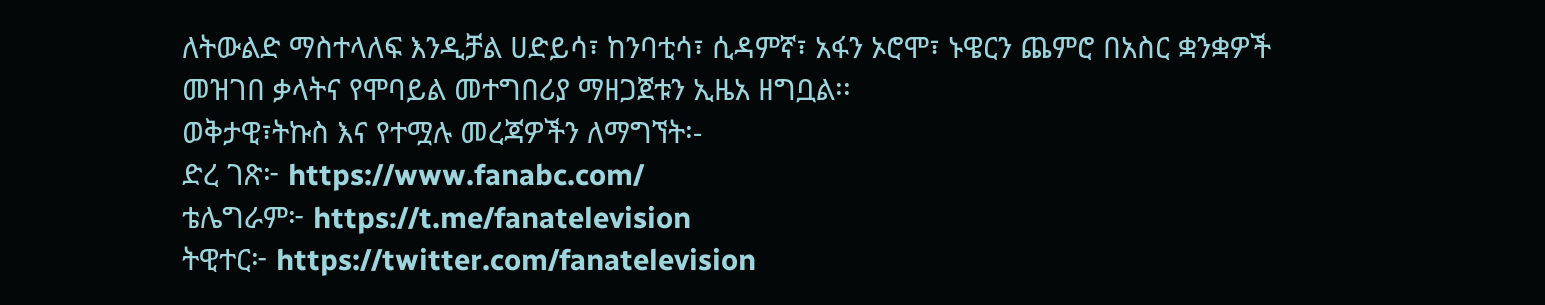ለትውልድ ማስተላለፍ እንዲቻል ሀድይሳ፣ ከንባቲሳ፣ ሲዳምኛ፣ አፋን ኦሮሞ፣ ኑዌርን ጨምሮ በአስር ቋንቋዎች መዝገበ ቃላትና የሞባይል መተግበሪያ ማዘጋጀቱን ኢዜአ ዘግቧል፡፡
ወቅታዊ፣ትኩስ እና የተሟሉ መረጃዎችን ለማግኘት፡-
ድረ ገጽ፦ https://www.fanabc.com/
ቴሌግራም፦ https://t.me/fanatelevision
ትዊተር፦ https://twitter.com/fanatelevision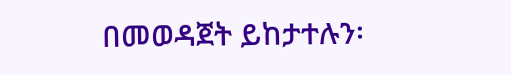በመወዳጀት ይከታተሉን፡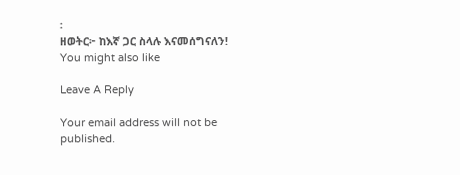፡
ዘወትር፦ ከእኛ ጋር ስላሉ እናመሰግናለን!
You might also like

Leave A Reply

Your email address will not be published.